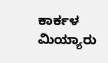ಕಾರ್ಕಳ ಮಿಯ್ಯಾರು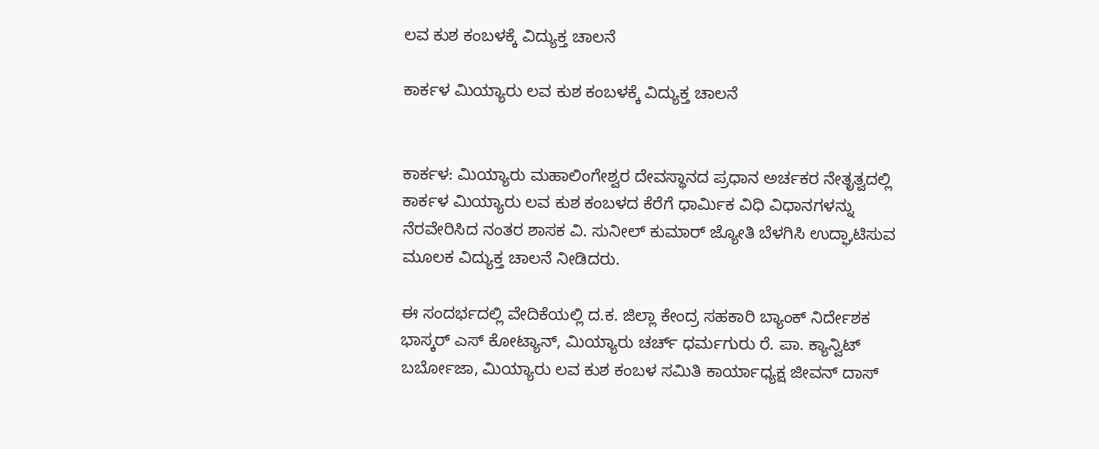ಲವ ಕುಶ ಕಂಬಳಕ್ಕೆ ವಿದ್ಯುಕ್ತ ಚಾಲನೆ

ಕಾರ್ಕಳ ಮಿಯ್ಯಾರು ಲವ ಕುಶ ಕಂಬಳಕ್ಕೆ ವಿದ್ಯುಕ್ತ ಚಾಲನೆ


ಕಾರ್ಕಳ: ಮಿಯ್ಯಾರು ಮಹಾಲಿಂಗೇಶ್ವರ ದೇವಸ್ಥಾನದ ಪ್ರಧಾನ ಅರ್ಚಕರ ನೇತೃತ್ವದಲ್ಲಿ ಕಾರ್ಕಳ ಮಿಯ್ಯಾರು ಲವ ಕುಶ ಕಂಬಳದ ಕೆರೆಗೆ ಧಾರ್ಮಿಕ ವಿಧಿ ವಿಧಾನಗಳನ್ನು ನೆರವೇರಿಸಿದ ನಂತರ ಶಾಸಕ ವಿ. ಸುನೀಲ್ ಕುಮಾರ್ ಜ್ಯೋತಿ ಬೆಳಗಿಸಿ ಉದ್ಘಾಟಿಸುವ ಮೂಲಕ ವಿದ್ಯುಕ್ತ ಚಾಲನೆ ನೀಡಿದರು.

ಈ ಸಂದರ್ಭದಲ್ಲಿ ವೇದಿಕೆಯಲ್ಲಿ ದ.ಕ. ಜಿಲ್ಲಾ ಕೇಂದ್ರ ಸಹಕಾರಿ ಬ್ಯಾಂಕ್ ನಿರ್ದೇಶಕ ಭಾಸ್ಕರ್ ಎಸ್ ಕೋಟ್ಯಾನ್, ಮಿಯ್ಯಾರು ಚರ್ಚ್ ಧರ್ಮಗುರು ರೆ. ಪಾ. ಕ್ಯಾನ್ವಿಟ್ ಬರ್ಬೋಜಾ, ಮಿಯ್ಯಾರು ಲವ ಕುಶ ಕಂಬಳ ಸಮಿತಿ ಕಾರ್ಯಾಧ್ಯಕ್ಷ ಜೀವನ್ ದಾಸ್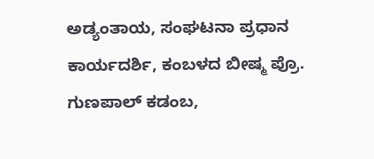ಅಡ್ಯಂತಾಯ, ಸಂಘಟನಾ ಪ್ರಧಾನ ಕಾರ್ಯದರ್ಶಿ, ಕಂಬಳದ ಬೀಷ್ಮ ಪ್ರೊ. ಗುಣಪಾಲ್ ಕಡಂಬ,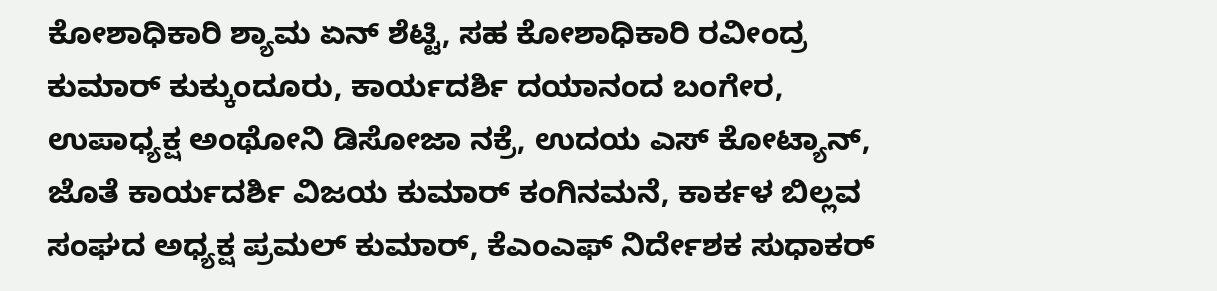ಕೋಶಾಧಿಕಾರಿ ಶ್ಯಾಮ ಏನ್ ಶೆಟ್ಟಿ, ಸಹ ಕೋಶಾಧಿಕಾರಿ ರವೀಂದ್ರ ಕುಮಾರ್ ಕುಕ್ಕುಂದೂರು, ಕಾರ್ಯದರ್ಶಿ ದಯಾನಂದ ಬಂಗೇರ, ಉಪಾಧ್ಯಕ್ಷ ಅಂಥೋನಿ ಡಿಸೋಜಾ ನಕ್ರೆ, ಉದಯ ಎಸ್ ಕೋಟ್ಯಾನ್, ಜೊತೆ ಕಾರ್ಯದರ್ಶಿ ವಿಜಯ ಕುಮಾರ್ ಕಂಗಿನಮನೆ, ಕಾರ್ಕಳ ಬಿಲ್ಲವ ಸಂಘದ ಅಧ್ಯಕ್ಷ ಪ್ರಮಲ್ ಕುಮಾರ್, ಕೆಎಂಎಫ್ ನಿರ್ದೇಶಕ ಸುಧಾಕರ್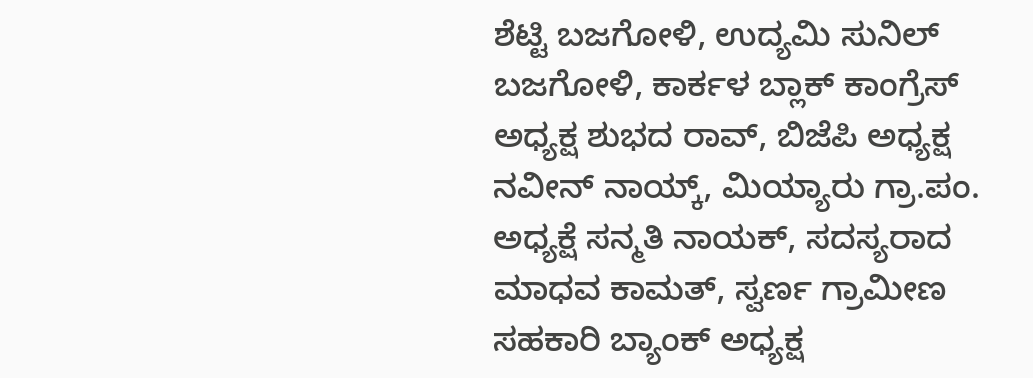ಶೆಟ್ಟಿ ಬಜಗೋಳಿ, ಉದ್ಯಮಿ ಸುನಿಲ್ ಬಜಗೋಳಿ, ಕಾರ್ಕಳ ಬ್ಲಾಕ್ ಕಾಂಗ್ರೆಸ್ ಅಧ್ಯಕ್ಷ ಶುಭದ ರಾವ್, ಬಿಜೆಪಿ ಅಧ್ಯಕ್ಷ ನವೀನ್ ನಾಯ್ಕ್, ಮಿಯ್ಯಾರು ಗ್ರಾ.ಪಂ. ಅಧ್ಯಕ್ಷೆ ಸನ್ಮತಿ ನಾಯಕ್, ಸದಸ್ಯರಾದ ಮಾಧವ ಕಾಮತ್, ಸ್ವರ್ಣ ಗ್ರಾಮೀಣ ಸಹಕಾರಿ ಬ್ಯಾಂಕ್ ಅಧ್ಯಕ್ಷ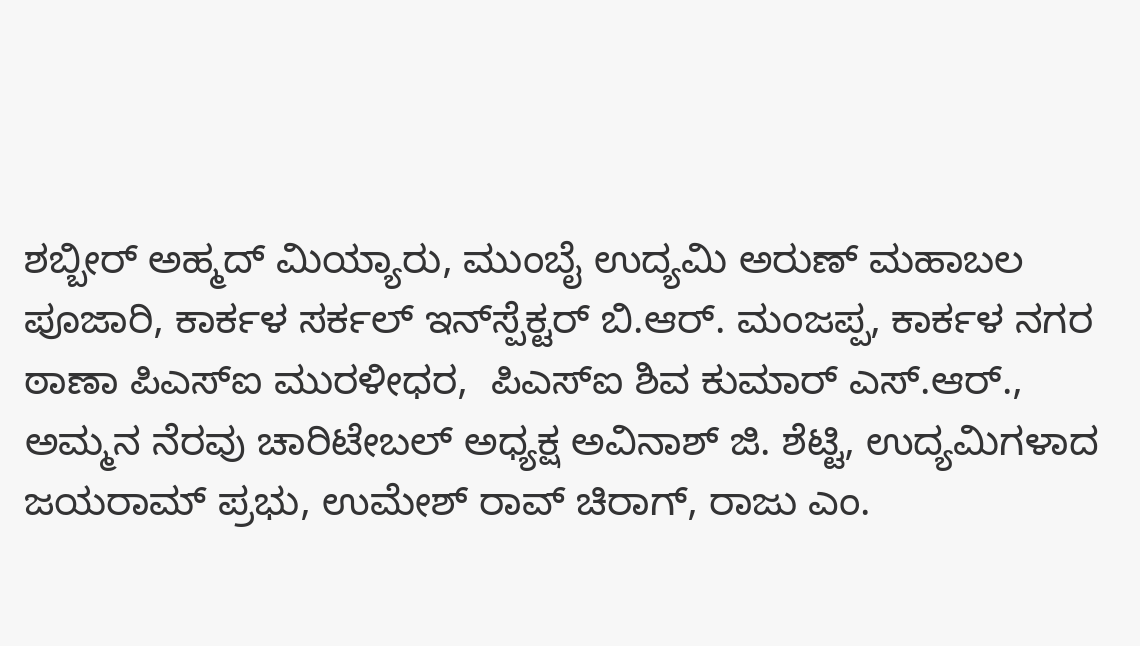ಶಬ್ಬೀರ್ ಅಹ್ಮದ್ ಮಿಯ್ಯಾರು, ಮುಂಬೈ ಉದ್ಯಮಿ ಅರುಣ್ ಮಹಾಬಲ ಪೂಜಾರಿ, ಕಾರ್ಕಳ ಸರ್ಕಲ್ ಇನ್‌ಸ್ಪೆಕ್ಟರ್ ಬಿ.ಆರ್. ಮಂಜಪ್ಪ, ಕಾರ್ಕಳ ನಗರ ಠಾಣಾ ಪಿಎಸ್‌ಐ ಮುರಳೀಧರ,  ಪಿಎಸ್‌ಐ ಶಿವ ಕುಮಾರ್ ಎಸ್.ಆರ್., ಅಮ್ಮನ ನೆರವು ಚಾರಿಟೇಬಲ್ ಅಧ್ಯಕ್ಷ ಅವಿನಾಶ್ ಜಿ. ಶೆಟ್ಟಿ, ಉದ್ಯಮಿಗಳಾದ ಜಯರಾಮ್ ಪ್ರಭು, ಉಮೇಶ್ ರಾವ್ ಚಿರಾಗ್, ರಾಜು ಎಂ.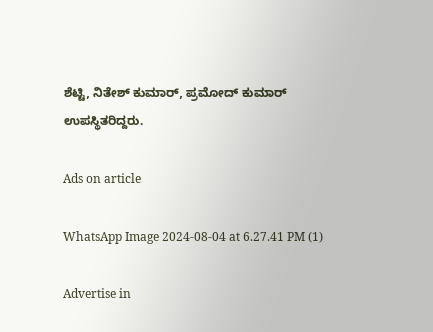ಶೆಟ್ಟಿ, ನಿತೇಶ್ ಕುಮಾರ್, ಪ್ರಮೋದ್ ಕುಮಾರ್ ಉಪಸ್ಥಿತರಿದ್ದರು.

Ads on article

WhatsApp Image 2024-08-04 at 6.27.41 PM (1)

Advertise in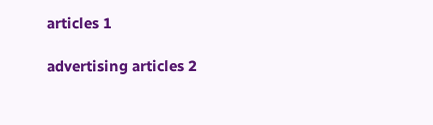articles 1

advertising articles 2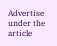Advertise under the article